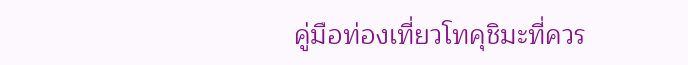คู่มือท่องเที่ยวโทคุชิมะที่ควร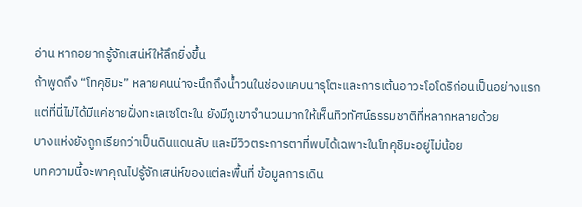อ่าน หากอยากรู้จักเสน่ห์ให้ลึกยิ่งขึ้น
ถ้าพูดถึง “โทคุชิมะ” หลายคนน่าจะนึกถึงน้ำวนในช่องแคบนารุโตะและการเต้นอาวะโอโดริก่อนเป็นอย่างแรก
แต่ที่นี่ไม่ได้มีแค่ชายฝั่งทะเลเซโตะใน ยังมีภูเขาจำนวนมากให้เห็นทิวทัศน์ธรรมชาติที่หลากหลายด้วย
บางแห่งยังถูกเรียกว่าเป็นดินแดนลับ และมีวิวตระการตาที่พบได้เฉพาะในโทคุชิมะอยู่ไม่น้อย
บทความนี้จะพาคุณไปรู้จักเสน่ห์ของแต่ละพื้นที่ ข้อมูลการเดิน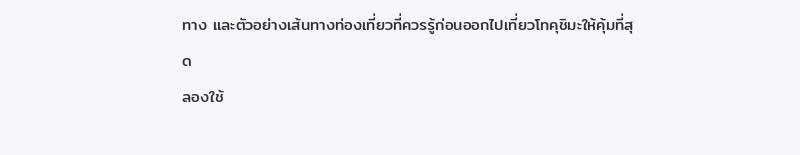ทาง และตัวอย่างเส้นทางท่องเที่ยวที่ควรรู้ก่อนออกไปเที่ยวโทคุชิมะให้คุ้มที่สุด
ลองใช้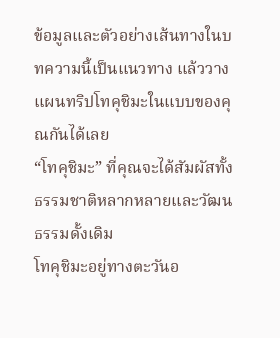ข้อมูลและตัวอย่างเส้นทางในบทความนี้เป็นแนวทาง แล้ววางแผนทริปโทคุชิมะในแบบของคุณกันได้เลย
“โทคุชิมะ” ที่คุณจะได้สัมผัสทั้งธรรมชาติหลากหลายและวัฒนธรรมดั้งเดิม
โทคุชิมะอยู่ทางตะวันอ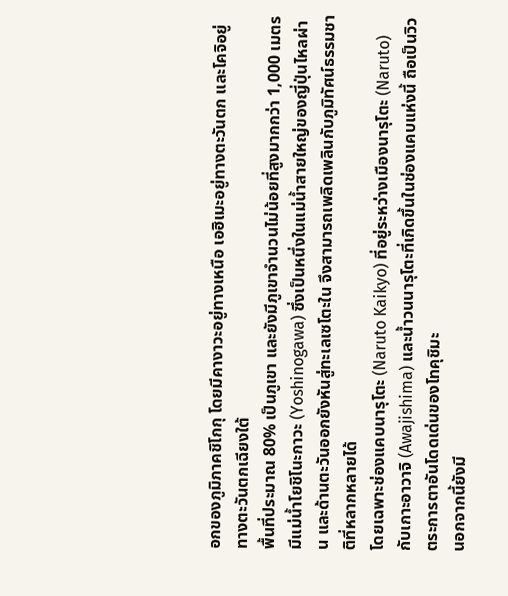อกของภูมิภาคชิโกกุ โดยมีคางาวะอยู่ทางเหนือ เอฮิเมะอยู่ทางตะวันตก และโคจิอยู่ทางตะวันตกเฉียงใต้
พื้นที่ประมาณ 80% เป็นภูเขา และยังมีภูเขาจำนวนไม่น้อยที่สูงมากกว่า 1,000 เมตร
มีแม่น้ำโยชิโนะกาวะ (Yoshinogawa) ซึ่งเป็นหนึ่งในแม่น้ำสายใหญ่ของญี่ปุ่นไหลผ่าน และด้านตะวันออกยังหันสู่ทะเลเซโตะใน จึงสามารถเพลิดเพลินกับภูมิทัศน์ธรรมชาติที่หลากหลายได้
โดยเฉพาะช่องแคบนารุโตะ (Naruto Kaikyo) ที่อยู่ระหว่างเมืองนารุโตะ (Naruto) กับเกาะอาวาจิ (Awajishima) และน้ำวนนารุโตะที่เกิดขึ้นในช่องแคบแห่งนี้ ถือเป็นวิวตระการตาอันโดดเด่นของโทคุชิมะ
นอกจากนี้ยังมี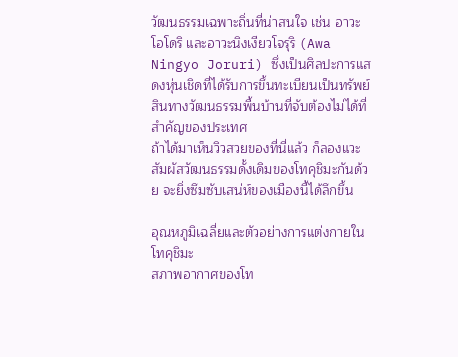วัฒนธรรมเฉพาะถิ่นที่น่าสนใจ เช่น อาวะโอโดริ และอาวะนิงเงียวโจรุริ (Awa Ningyo Joruri) ซึ่งเป็นศิลปะการแสดงหุ่นเชิดที่ได้รับการขึ้นทะเบียนเป็นทรัพย์สินทางวัฒนธรรมพื้นบ้านที่จับต้องไม่ได้ที่สำคัญของประเทศ
ถ้าได้มาเห็นวิวสวยของที่นี่แล้ว ก็ลองแวะสัมผัสวัฒนธรรมดั้งเดิมของโทคุชิมะกันด้วย จะยิ่งซึมซับเสน่ห์ของเมืองนี้ได้ลึกขึ้น

อุณหภูมิเฉลี่ยและตัวอย่างการแต่งกายในโทคุชิมะ
สภาพอากาศของโท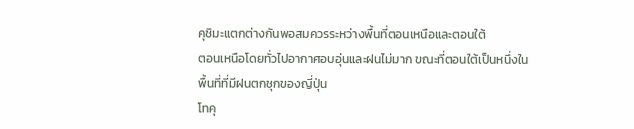คุชิมะแตกต่างกันพอสมควรระหว่างพื้นที่ตอนเหนือและตอนใต้
ตอนเหนือโดยทั่วไปอากาศอบอุ่นและฝนไม่มาก ขณะที่ตอนใต้เป็นหนึ่งในพื้นที่ที่มีฝนตกชุกของญี่ปุ่น
โทคุ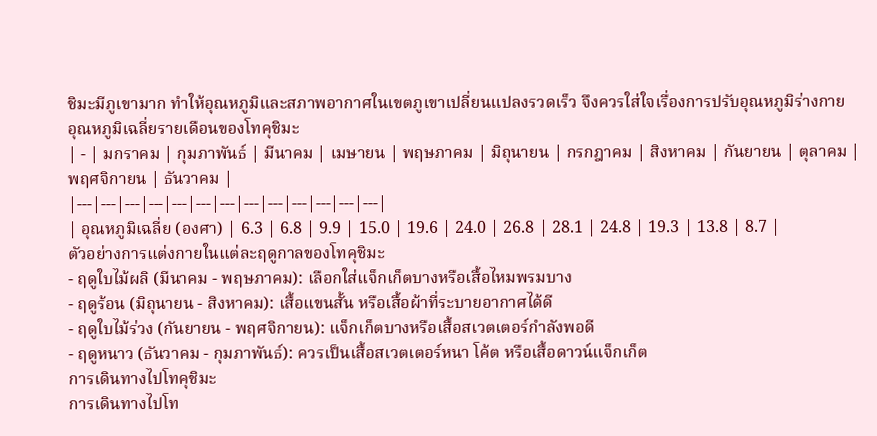ชิมะมีภูเขามาก ทำให้อุณหภูมิและสภาพอากาศในเขตภูเขาเปลี่ยนแปลงรวดเร็ว จึงควรใส่ใจเรื่องการปรับอุณหภูมิร่างกาย
อุณหภูมิเฉลี่ยรายเดือนของโทคุชิมะ
| - | มกราคม | กุมภาพันธ์ | มีนาคม | เมษายน | พฤษภาคม | มิถุนายน | กรกฎาคม | สิงหาคม | กันยายน | ตุลาคม | พฤศจิกายน | ธันวาคม |
|---|---|---|---|---|---|---|---|---|---|---|---|---|
| อุณหภูมิเฉลี่ย (องศา) | 6.3 | 6.8 | 9.9 | 15.0 | 19.6 | 24.0 | 26.8 | 28.1 | 24.8 | 19.3 | 13.8 | 8.7 |
ตัวอย่างการแต่งกายในแต่ละฤดูกาลของโทคุชิมะ
- ฤดูใบไม้ผลิ (มีนาคม - พฤษภาคม): เลือกใส่แจ็กเก็ตบางหรือเสื้อไหมพรมบาง
- ฤดูร้อน (มิถุนายน - สิงหาคม): เสื้อแขนสั้น หรือเสื้อผ้าที่ระบายอากาศได้ดี
- ฤดูใบไม้ร่วง (กันยายน - พฤศจิกายน): แจ็กเก็ตบางหรือเสื้อสเวตเตอร์กำลังพอดี
- ฤดูหนาว (ธันวาคม - กุมภาพันธ์): ควรเป็นเสื้อสเวตเตอร์หนา โค้ต หรือเสื้อดาวน์แจ็กเก็ต
การเดินทางไปโทคุชิมะ
การเดินทางไปโท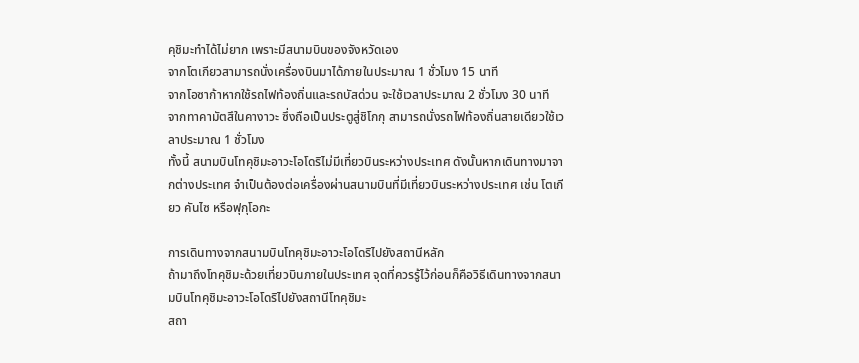คุชิมะทำได้ไม่ยาก เพราะมีสนามบินของจังหวัดเอง
จากโตเกียวสามารถนั่งเครื่องบินมาได้ภายในประมาณ 1 ชั่วโมง 15 นาที
จากโอซาก้าหากใช้รถไฟท้องถิ่นและรถบัสด่วน จะใช้เวลาประมาณ 2 ชั่วโมง 30 นาที
จากทาคามัตสึในคางาวะ ซึ่งถือเป็นประตูสู่ชิโกกุ สามารถนั่งรถไฟท้องถิ่นสายเดียวใช้เวลาประมาณ 1 ชั่วโมง
ทั้งนี้ สนามบินโทคุชิมะอาวะโอโดริไม่มีเที่ยวบินระหว่างประเทศ ดังนั้นหากเดินทางมาจากต่างประเทศ จำเป็นต้องต่อเครื่องผ่านสนามบินที่มีเที่ยวบินระหว่างประเทศ เช่น โตเกียว คันไซ หรือฟุกุโอกะ

การเดินทางจากสนามบินโทคุชิมะอาวะโอโดริไปยังสถานีหลัก
ถ้ามาถึงโทคุชิมะด้วยเที่ยวบินภายในประเทศ จุดที่ควรรู้ไว้ก่อนก็คือวิธีเดินทางจากสนามบินโทคุชิมะอาวะโอโดริไปยังสถานีโทคุชิมะ
สถา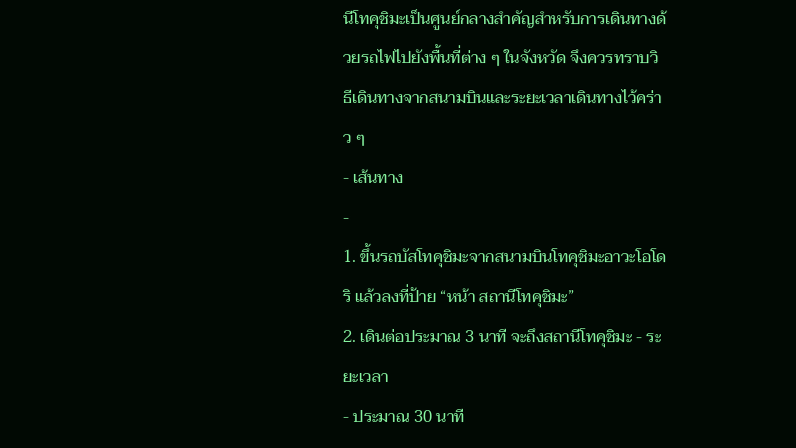นีโทคุชิมะเป็นศูนย์กลางสำคัญสำหรับการเดินทางด้วยรถไฟไปยังพื้นที่ต่าง ๆ ในจังหวัด จึงควรทราบวิธีเดินทางจากสนามบินและระยะเวลาเดินทางไว้คร่าว ๆ
- เส้นทาง
-
1. ขึ้นรถบัสโทคุชิมะจากสนามบินโทคุชิมะอาวะโอโดริ แล้วลงที่ป้าย “หน้า สถานีโทคุชิมะ”
2. เดินต่อประมาณ 3 นาที จะถึงสถานีโทคุชิมะ - ระยะเวลา
- ประมาณ 30 นาที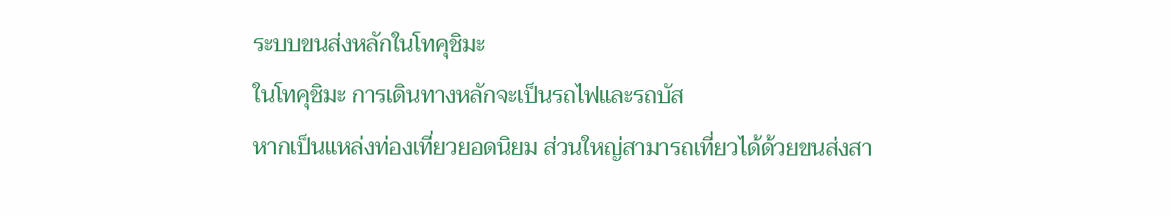ระบบขนส่งหลักในโทคุชิมะ
ในโทคุชิมะ การเดินทางหลักจะเป็นรถไฟและรถบัส
หากเป็นแหล่งท่องเที่ยวยอดนิยม ส่วนใหญ่สามารถเที่ยวได้ด้วยขนส่งสา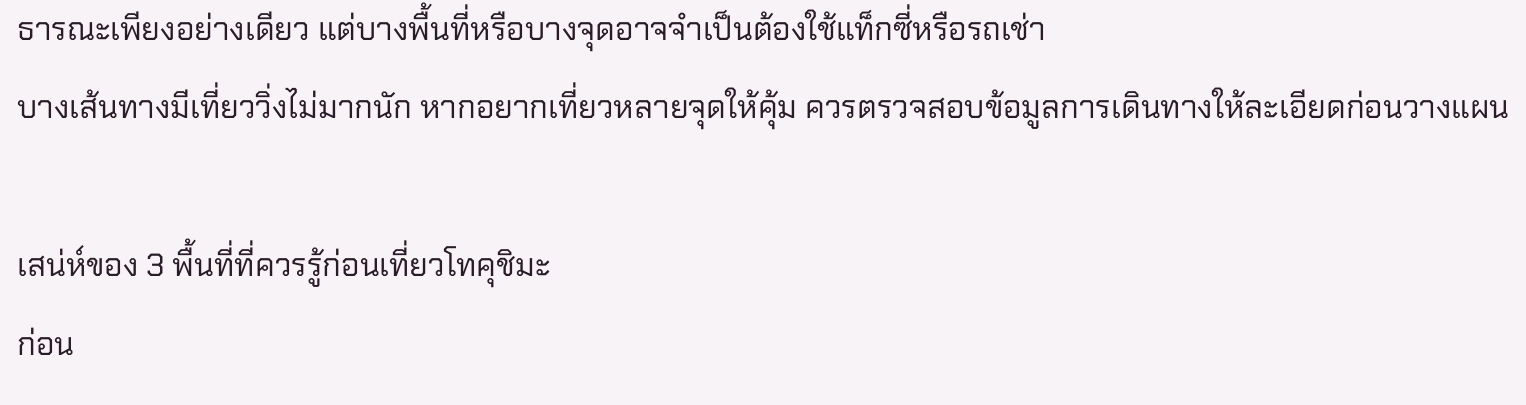ธารณะเพียงอย่างเดียว แต่บางพื้นที่หรือบางจุดอาจจำเป็นต้องใช้แท็กซี่หรือรถเช่า
บางเส้นทางมีเที่ยววิ่งไม่มากนัก หากอยากเที่ยวหลายจุดให้คุ้ม ควรตรวจสอบข้อมูลการเดินทางให้ละเอียดก่อนวางแผน

เสน่ห์ของ 3 พื้นที่ที่ควรรู้ก่อนเที่ยวโทคุชิมะ
ก่อน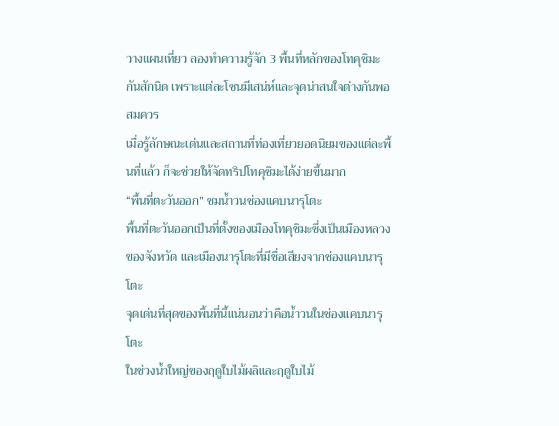วางแผนเที่ยว ลองทำความรู้จัก 3 พื้นที่หลักของโทคุชิมะกันสักนิด เพราะแต่ละโซนมีเสน่ห์และจุดน่าสนใจต่างกันพอสมควร
เมื่อรู้ลักษณะเด่นและสถานที่ท่องเที่ยวยอดนิยมของแต่ละพื้นที่แล้ว ก็จะช่วยให้จัดทริปโทคุชิมะได้ง่ายขึ้นมาก
“พื้นที่ตะวันออก” ชมน้ำวนช่องแคบนารุโตะ
พื้นที่ตะวันออกเป็นที่ตั้งของเมืองโทคุชิมะซึ่งเป็นเมืองหลวงของจังหวัด และเมืองนารุโตะที่มีชื่อเสียงจากช่องแคบนารุโตะ
จุดเด่นที่สุดของพื้นที่นี้แน่นอนว่าคือน้ำวนในช่องแคบนารุโตะ
ในช่วงน้ำใหญ่ของฤดูใบไม้ผลิและฤดูใบไม้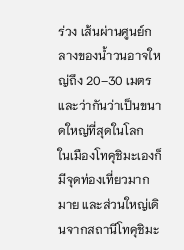ร่วง เส้นผ่านศูนย์กลางของน้ำวนอาจใหญ่ถึง 20–30 เมตร และว่ากันว่าเป็นขนาดใหญ่ที่สุดในโลก
ในเมืองโทคุชิมะเองก็มีจุดท่องเที่ยวมากมาย และส่วนใหญ่เดินจากสถานีโทคุชิมะ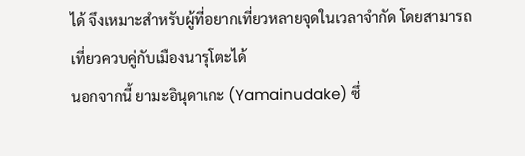ได้ จึงเหมาะสำหรับผู้ที่อยากเที่ยวหลายจุดในเวลาจำกัด โดยสามารถเที่ยวควบคู่กับเมืองนารุโตะได้
นอกจากนี้ ยามะอินุดาเกะ (Yamainudake) ซึ่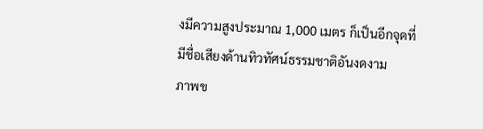งมีความสูงประมาณ 1,000 เมตร ก็เป็นอีกจุดที่มีชื่อเสียงด้านทิวทัศน์ธรรมชาติอันงดงาม
ภาพข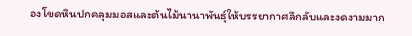องโขดหินปกคลุมมอสและต้นไม้นานาพันธุ์ให้บรรยากาศลึกลับและงดงามมาก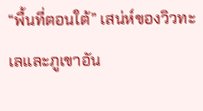“พื้นที่ตอนใต้” เสน่ห์ของวิวทะเลและภูเขาอัน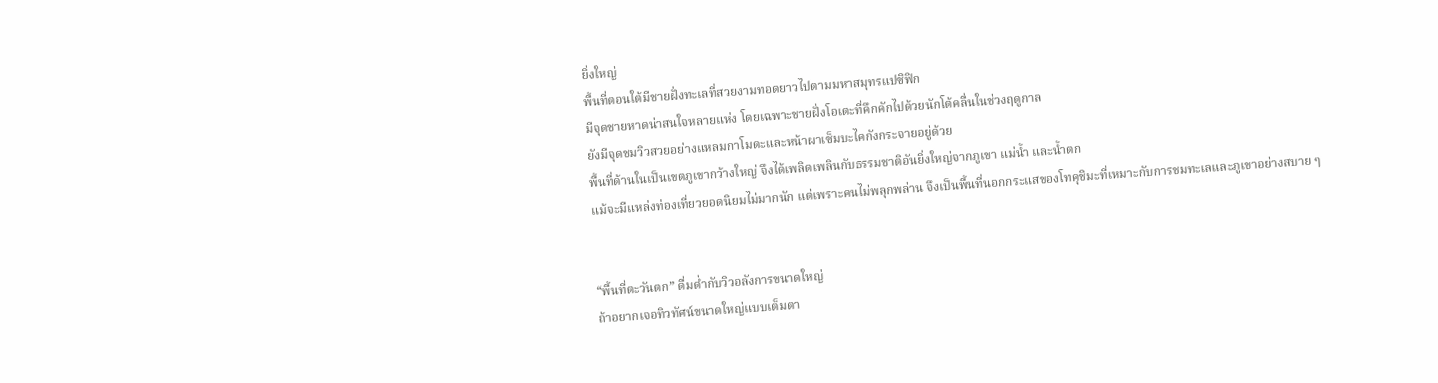ยิ่งใหญ่
พื้นที่ตอนใต้มีชายฝั่งทะเลที่สวยงามทอดยาวไปตามมหาสมุทรแปซิฟิก
มีจุดชายหาดน่าสนใจหลายแห่ง โดยเฉพาะชายฝั่งโอเตะที่คึกคักไปด้วยนักโต้คลื่นในช่วงฤดูกาล
ยังมีจุดชมวิวสวยอย่างแหลมกาโมดะและหน้าผาเซ็มบะไคกังกระจายอยู่ด้วย
พื้นที่ด้านในเป็นเขตภูเขากว้างใหญ่ จึงได้เพลิดเพลินกับธรรมชาติอันยิ่งใหญ่จากภูเขา แม่น้ำ และน้ำตก
แม้จะมีแหล่งท่องเที่ยวยอดนิยมไม่มากนัก แต่เพราะคนไม่พลุกพล่าน จึงเป็นพื้นที่นอกกระแสของโทคุชิมะที่เหมาะกับการชมทะเลและภูเขาอย่างสบาย ๆ


“พื้นที่ตะวันตก” ดื่มด่ำกับวิวอลังการขนาดใหญ่
ถ้าอยากเจอทิวทัศน์ขนาดใหญ่แบบเต็มตา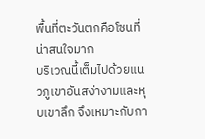พื้นที่ตะวันตกคือโซนที่น่าสนใจมาก
บริเวณนี้เต็มไปด้วยแนวภูเขาอันสง่างามและหุบเขาลึก จึงเหมาะกับกา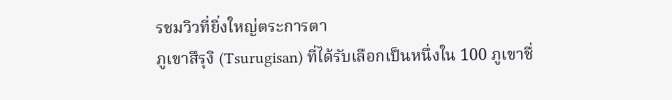รชมวิวที่ยิ่งใหญ่ตระการตา
ภูเขาสึรุงิ (Tsurugisan) ที่ได้รับเลือกเป็นหนึ่งใน 100 ภูเขาชื่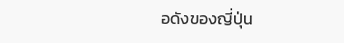อดังของญี่ปุ่น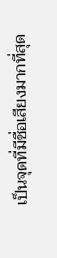เป็นจุดที่มีชื่อเสียงมากที่สุด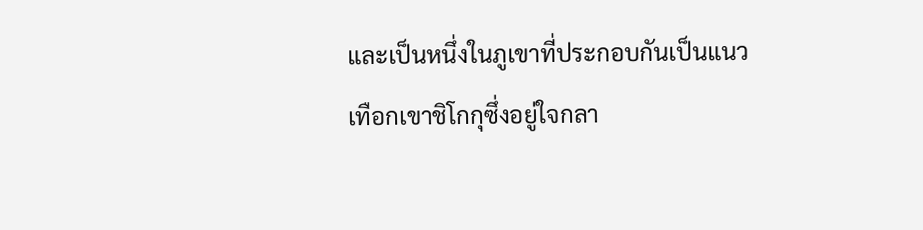และเป็นหนึ่งในภูเขาที่ประกอบกันเป็นแนวเทือกเขาชิโกกุซึ่งอยู่ใจกลา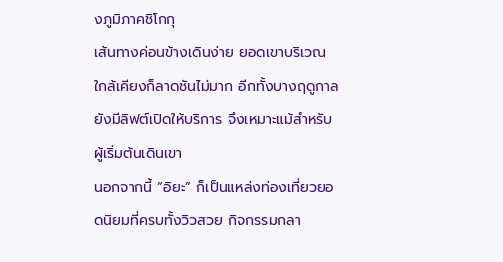งภูมิภาคชิโกกุ
เส้นทางค่อนข้างเดินง่าย ยอดเขาบริเวณใกล้เคียงก็ลาดชันไม่มาก อีกทั้งบางฤดูกาลยังมีลิฟต์เปิดให้บริการ จึงเหมาะแม้สำหรับผู้เริ่มต้นเดินเขา
นอกจากนี้ “อิยะ” ก็เป็นแหล่งท่องเที่ยวยอดนิยมที่ครบทั้งวิวสวย กิจกรรมกลา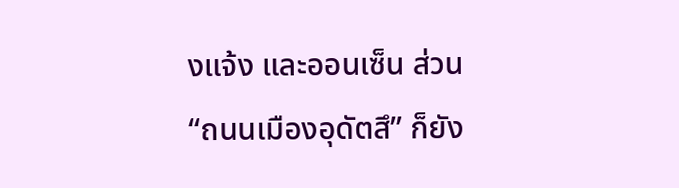งแจ้ง และออนเซ็น ส่วน “ถนนเมืองอุดัตสึ” ก็ยัง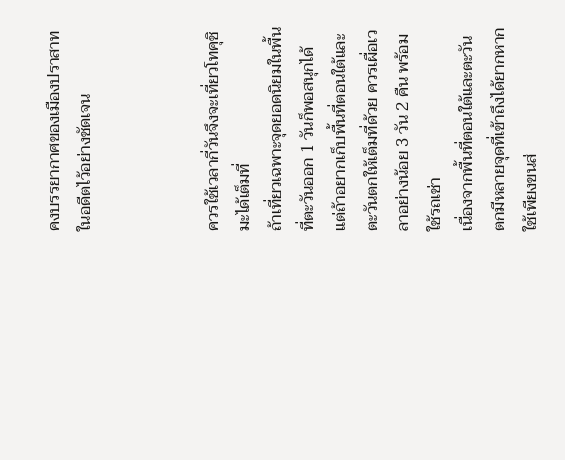คงบรรยากาศของเมืองปราสาทในอดีตไว้อย่างชัดเจน



ควรใช้เวลากี่วันจึงจะเที่ยวโทคุชิมะได้เต็มที่
ถ้าเที่ยวเฉพาะจุดยอดนิยมในพื้นที่ตะวันออก 1 วันก็พอสนุกได้ แต่ถ้าอยากเก็บพื้นที่ตอนใต้และตะวันตกให้เต็มที่ด้วย ควรเผื่อเวลาอย่างน้อย 3 วัน 2 คืน พร้อมใช้รถเช่า
เนื่องจากพื้นที่ตอนใต้และตะวันตกมีหลายจุดที่เข้าถึงได้ยากหากใช้เพียงขนส่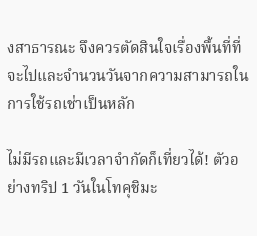งสาธารณะ จึงควรตัดสินใจเรื่องพื้นที่ที่จะไปและจำนวนวันจากความสามารถในการใช้รถเช่าเป็นหลัก

ไม่มีรถและมีเวลาจำกัดก็เที่ยวได้! ตัวอย่างทริป 1 วันในโทคุชิมะ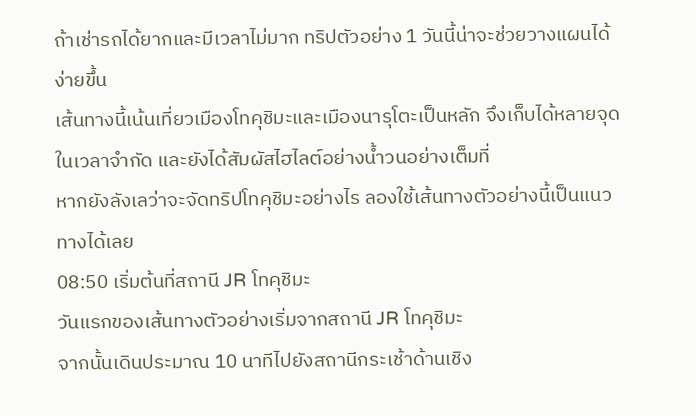ถ้าเช่ารถได้ยากและมีเวลาไม่มาก ทริปตัวอย่าง 1 วันนี้น่าจะช่วยวางแผนได้ง่ายขึ้น
เส้นทางนี้เน้นเที่ยวเมืองโทคุชิมะและเมืองนารุโตะเป็นหลัก จึงเก็บได้หลายจุดในเวลาจำกัด และยังได้สัมผัสไฮไลต์อย่างน้ำวนอย่างเต็มที่
หากยังลังเลว่าจะจัดทริปโทคุชิมะอย่างไร ลองใช้เส้นทางตัวอย่างนี้เป็นแนวทางได้เลย
08:50 เริ่มต้นที่สถานี JR โทคุชิมะ
วันแรกของเส้นทางตัวอย่างเริ่มจากสถานี JR โทคุชิมะ
จากนั้นเดินประมาณ 10 นาทีไปยังสถานีกระเช้าด้านเชิง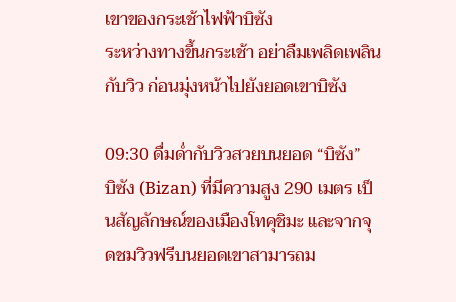เขาของกระเช้าไฟฟ้าบิซัง
ระหว่างทางขึ้นกระเช้า อย่าลืมเพลิดเพลินกับวิว ก่อนมุ่งหน้าไปยังยอดเขาบิซัง

09:30 ดื่มด่ำกับวิวสวยบนยอด “บิซัง”
บิซัง (Bizan) ที่มีความสูง 290 เมตร เป็นสัญลักษณ์ของเมืองโทคุชิมะ และจากจุดชมวิวฟรีบนยอดเขาสามารถม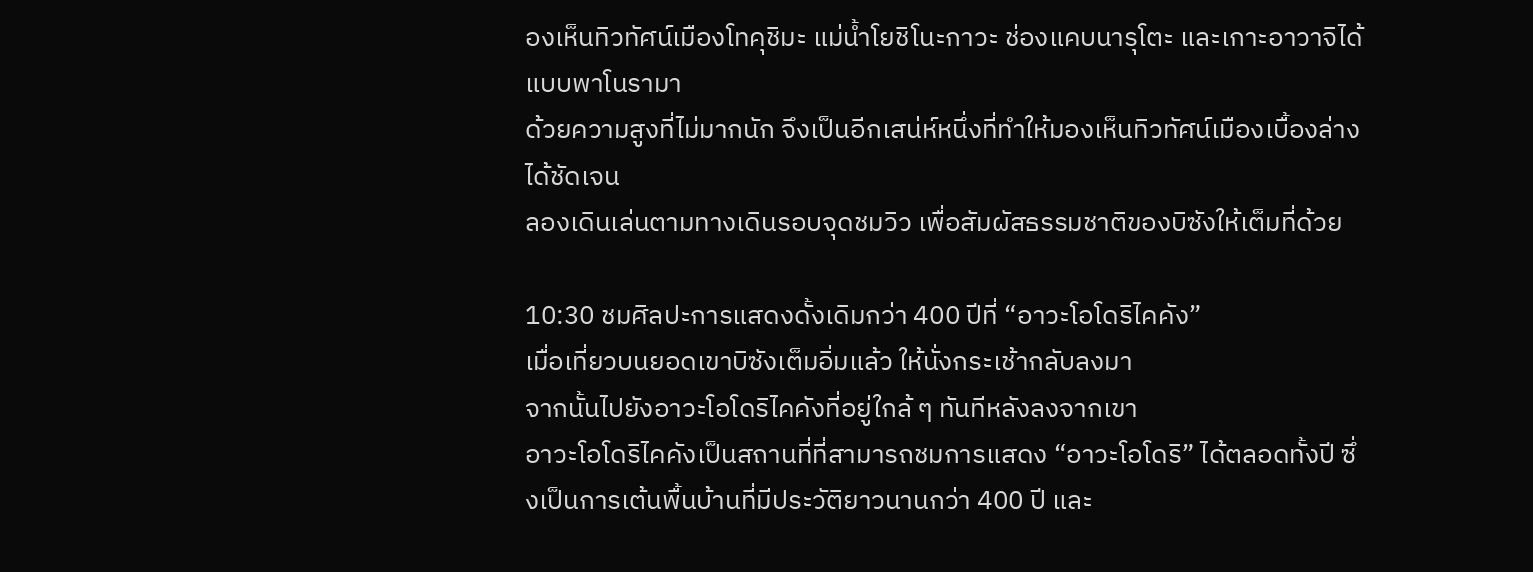องเห็นทิวทัศน์เมืองโทคุชิมะ แม่น้ำโยชิโนะกาวะ ช่องแคบนารุโตะ และเกาะอาวาจิได้แบบพาโนรามา
ด้วยความสูงที่ไม่มากนัก จึงเป็นอีกเสน่ห์หนึ่งที่ทำให้มองเห็นทิวทัศน์เมืองเบื้องล่างได้ชัดเจน
ลองเดินเล่นตามทางเดินรอบจุดชมวิว เพื่อสัมผัสธรรมชาติของบิซังให้เต็มที่ด้วย

10:30 ชมศิลปะการแสดงดั้งเดิมกว่า 400 ปีที่ “อาวะโอโดริไคคัง”
เมื่อเที่ยวบนยอดเขาบิซังเต็มอิ่มแล้ว ให้นั่งกระเช้ากลับลงมา
จากนั้นไปยังอาวะโอโดริไคคังที่อยู่ใกล้ ๆ ทันทีหลังลงจากเขา
อาวะโอโดริไคคังเป็นสถานที่ที่สามารถชมการแสดง “อาวะโอโดริ” ได้ตลอดทั้งปี ซึ่งเป็นการเต้นพื้นบ้านที่มีประวัติยาวนานกว่า 400 ปี และ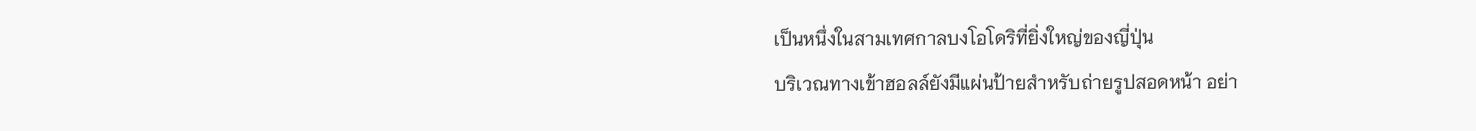เป็นหนึ่งในสามเทศกาลบงโอโดริที่ยิ่งใหญ่ของญี่ปุ่น
บริเวณทางเข้าฮอลล์ยังมีแผ่นป้ายสำหรับถ่ายรูปสอดหน้า อย่า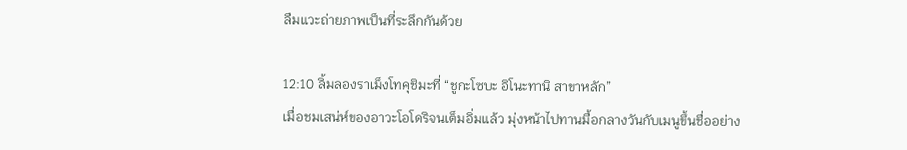ลืมแวะถ่ายภาพเป็นที่ระลึกกันด้วย

12:10 ลิ้มลองราเม็งโทคุชิมะที่ “ชูกะโซบะ อิโนะทานิ สาขาหลัก”
เมื่อชมเสน่ห์ของอาวะโอโดริจนเต็มอิ่มแล้ว มุ่งหน้าไปทานมื้อกลางวันกับเมนูขึ้นชื่ออย่าง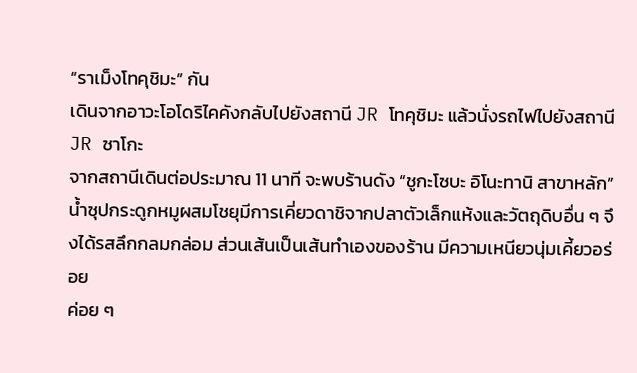“ราเม็งโทคุชิมะ” กัน
เดินจากอาวะโอโดริไคคังกลับไปยังสถานี JR โทคุชิมะ แล้วนั่งรถไฟไปยังสถานี JR ซาโกะ
จากสถานีเดินต่อประมาณ 11 นาที จะพบร้านดัง “ชูกะโซบะ อิโนะทานิ สาขาหลัก”
น้ำซุปกระดูกหมูผสมโชยุมีการเคี่ยวดาชิจากปลาตัวเล็กแห้งและวัตถุดิบอื่น ๆ จึงได้รสลึกกลมกล่อม ส่วนเส้นเป็นเส้นทำเองของร้าน มีความเหนียวนุ่มเคี้ยวอร่อย
ค่อย ๆ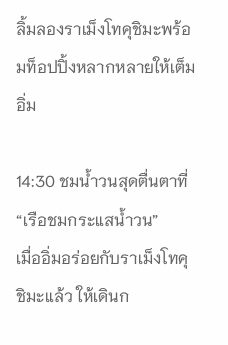ลิ้มลองราเม็งโทคุชิมะพร้อมท็อปปิ้งหลากหลายให้เต็มอิ่ม

14:30 ชมน้ำวนสุดตื่นตาที่ “เรือชมกระแสน้ำวน”
เมื่ออิ่มอร่อยกับราเม็งโทคุชิมะแล้ว ให้เดินก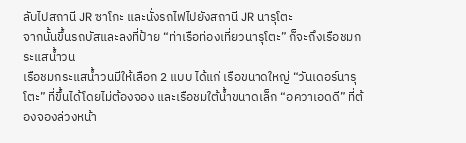ลับไปสถานี JR ซาโกะ และนั่งรถไฟไปยังสถานี JR นารุโตะ
จากนั้นขึ้นรถบัสและลงที่ป้าย “ท่าเรือท่องเที่ยวนารุโตะ” ก็จะถึงเรือชมกระแสน้ำวน
เรือชมกระแสน้ำวนมีให้เลือก 2 แบบ ได้แก่ เรือขนาดใหญ่ “วันเดอร์นารุโตะ” ที่ขึ้นได้โดยไม่ต้องจอง และเรือชมใต้น้ำขนาดเล็ก “อควาเอดดี” ที่ต้องจองล่วงหน้า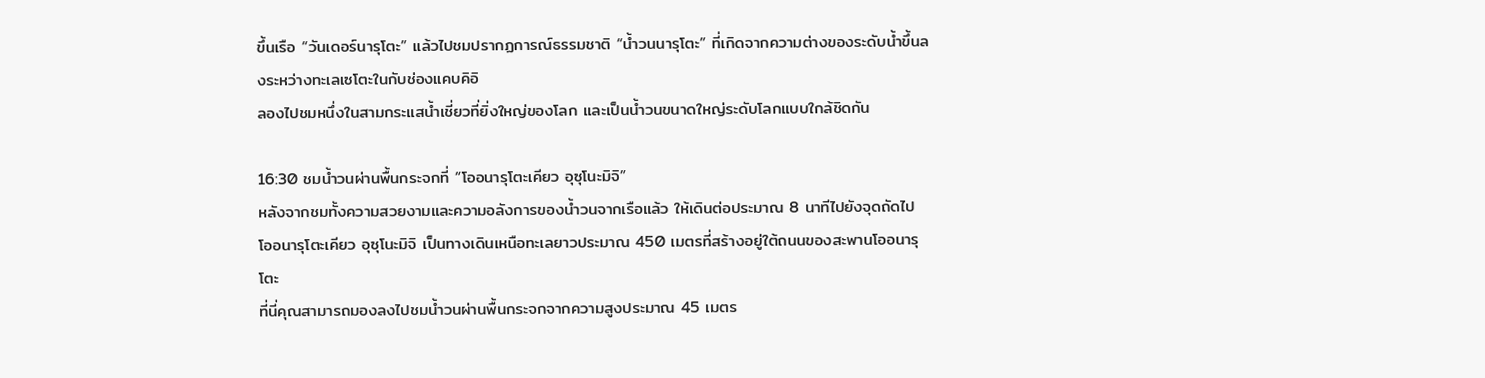ขึ้นเรือ “วันเดอร์นารุโตะ” แล้วไปชมปรากฏการณ์ธรรมชาติ “น้ำวนนารุโตะ” ที่เกิดจากความต่างของระดับน้ำขึ้นลงระหว่างทะเลเซโตะในกับช่องแคบคิอิ
ลองไปชมหนึ่งในสามกระแสน้ำเชี่ยวที่ยิ่งใหญ่ของโลก และเป็นน้ำวนขนาดใหญ่ระดับโลกแบบใกล้ชิดกัน

16:30 ชมน้ำวนผ่านพื้นกระจกที่ “โออนารุโตะเคียว อุซุโนะมิจิ”
หลังจากชมทั้งความสวยงามและความอลังการของน้ำวนจากเรือแล้ว ให้เดินต่อประมาณ 8 นาทีไปยังจุดถัดไป
โออนารุโตะเคียว อุซุโนะมิจิ เป็นทางเดินเหนือทะเลยาวประมาณ 450 เมตรที่สร้างอยู่ใต้ถนนของสะพานโออนารุโตะ
ที่นี่คุณสามารถมองลงไปชมน้ำวนผ่านพื้นกระจกจากความสูงประมาณ 45 เมตร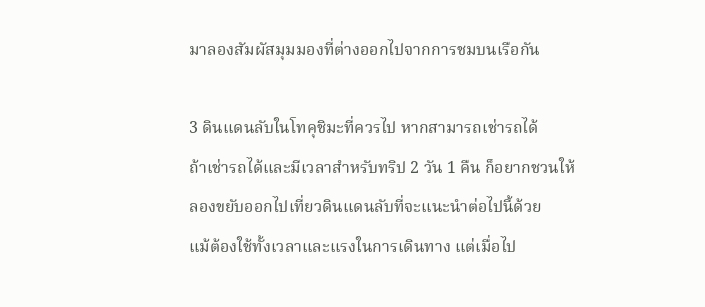มาลองสัมผัสมุมมองที่ต่างออกไปจากการชมบนเรือกัน

3 ดินแดนลับในโทคุชิมะที่ควรไป หากสามารถเช่ารถได้
ถ้าเช่ารถได้และมีเวลาสำหรับทริป 2 วัน 1 คืน ก็อยากชวนให้ลองขยับออกไปเที่ยวดินแดนลับที่จะแนะนำต่อไปนี้ด้วย
แม้ต้องใช้ทั้งเวลาและแรงในการเดินทาง แต่เมื่อไป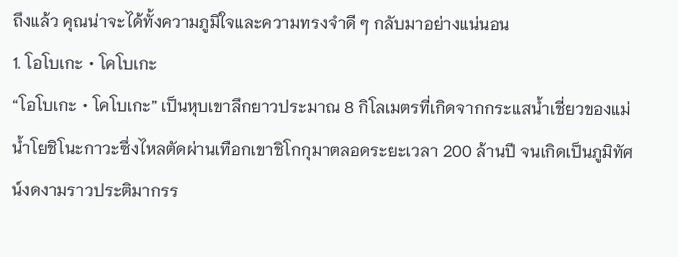ถึงแล้ว คุณน่าจะได้ทั้งความภูมิใจและความทรงจำดี ๆ กลับมาอย่างแน่นอน
1. โอโบเกะ・โคโบเกะ
“โอโบเกะ・โคโบเกะ” เป็นหุบเขาลึกยาวประมาณ 8 กิโลเมตรที่เกิดจากกระแสน้ำเชี่ยวของแม่น้ำโยชิโนะกาวะซึ่งไหลตัดผ่านเทือกเขาชิโกกุมาตลอดระยะเวลา 200 ล้านปี จนเกิดเป็นภูมิทัศน์งดงามราวประติมากรร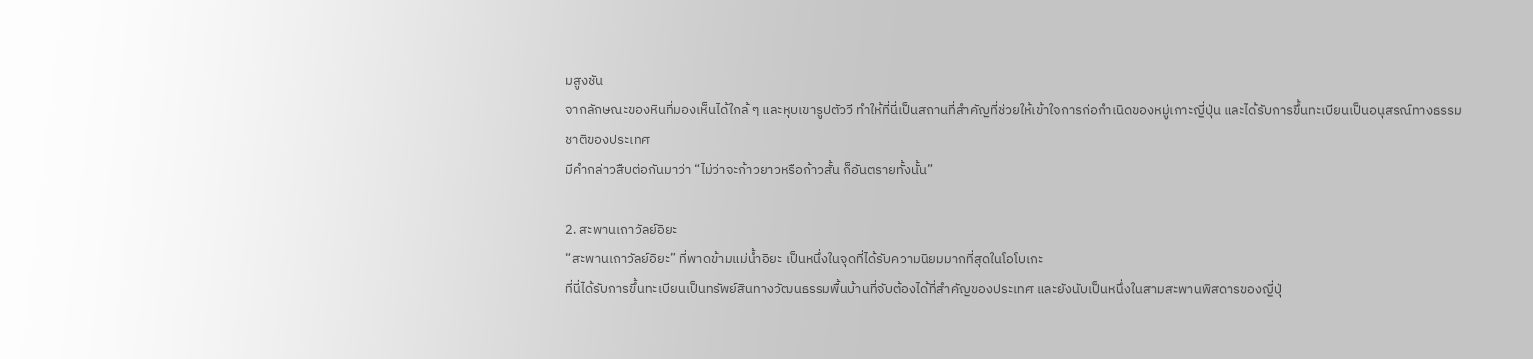มสูงชัน
จากลักษณะของหินที่มองเห็นได้ใกล้ ๆ และหุบเขารูปตัววี ทำให้ที่นี่เป็นสถานที่สำคัญที่ช่วยให้เข้าใจการก่อกำเนิดของหมู่เกาะญี่ปุ่น และได้รับการขึ้นทะเบียนเป็นอนุสรณ์ทางธรรมชาติของประเทศ
มีคำกล่าวสืบต่อกันมาว่า “ไม่ว่าจะก้าวยาวหรือก้าวสั้น ก็อันตรายทั้งนั้น”

2. สะพานเถาวัลย์อิยะ
“สะพานเถาวัลย์อิยะ” ที่พาดข้ามแม่น้ำอิยะ เป็นหนึ่งในจุดที่ได้รับความนิยมมากที่สุดในโอโบเกะ
ที่นี่ได้รับการขึ้นทะเบียนเป็นทรัพย์สินทางวัฒนธรรมพื้นบ้านที่จับต้องได้ที่สำคัญของประเทศ และยังนับเป็นหนึ่งในสามสะพานพิสดารของญี่ปุ่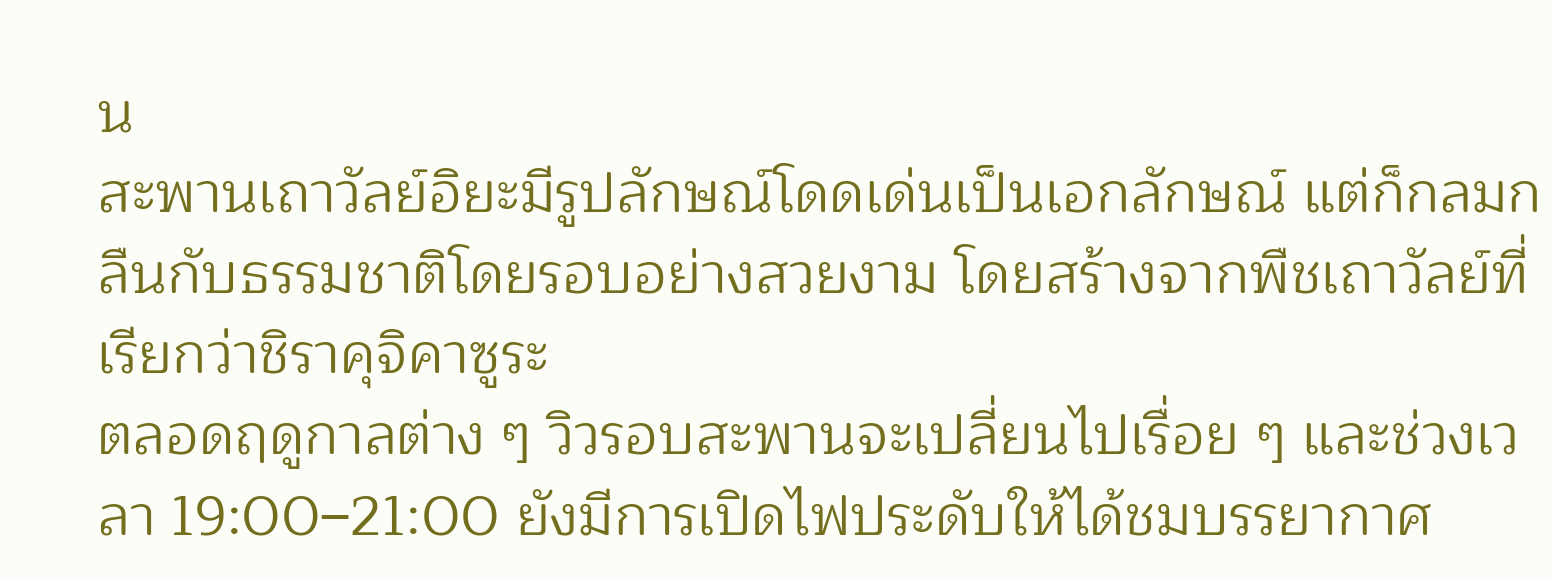น
สะพานเถาวัลย์อิยะมีรูปลักษณ์โดดเด่นเป็นเอกลักษณ์ แต่ก็กลมกลืนกับธรรมชาติโดยรอบอย่างสวยงาม โดยสร้างจากพืชเถาวัลย์ที่เรียกว่าชิราคุจิคาซูระ
ตลอดฤดูกาลต่าง ๆ วิวรอบสะพานจะเปลี่ยนไปเรื่อย ๆ และช่วงเวลา 19:00–21:00 ยังมีการเปิดไฟประดับให้ได้ชมบรรยากาศ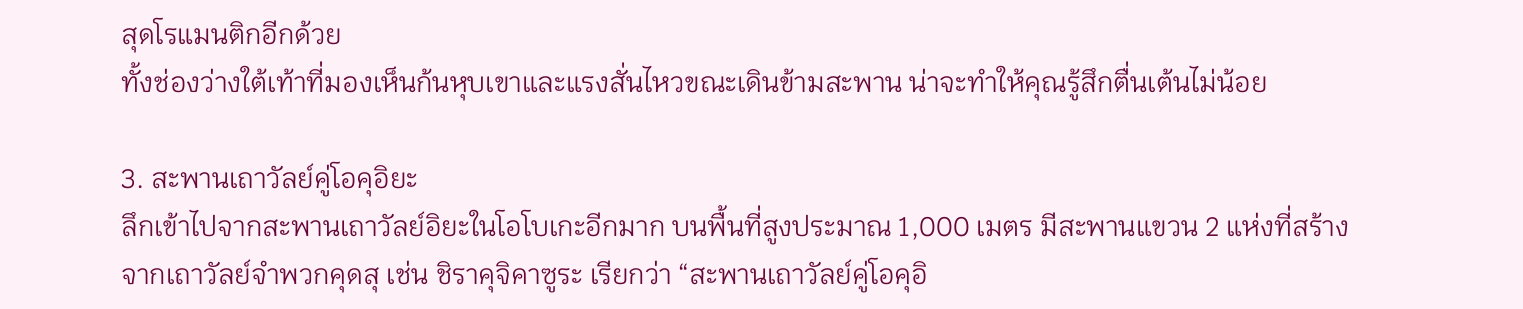สุดโรแมนติกอีกด้วย
ทั้งช่องว่างใต้เท้าที่มองเห็นก้นหุบเขาและแรงสั่นไหวขณะเดินข้ามสะพาน น่าจะทำให้คุณรู้สึกตื่นเต้นไม่น้อย

3. สะพานเถาวัลย์คู่โอคุอิยะ
ลึกเข้าไปจากสะพานเถาวัลย์อิยะในโอโบเกะอีกมาก บนพื้นที่สูงประมาณ 1,000 เมตร มีสะพานแขวน 2 แห่งที่สร้างจากเถาวัลย์จำพวกคุดสุ เช่น ชิราคุจิคาซูระ เรียกว่า “สะพานเถาวัลย์คู่โอคุอิ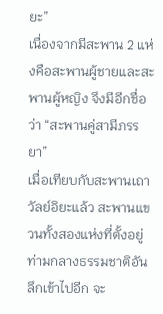ยะ”
เนื่องจากมีสะพาน 2 แห่งคือสะพานผู้ชายและสะพานผู้หญิง จึงมีอีกชื่อว่า “สะพานคู่สามีภรรยา”
เมื่อเทียบกับสะพานเถาวัลย์อิยะแล้ว สะพานแขวนทั้งสองแห่งที่ตั้งอยู่ท่ามกลางธรรมชาติอันลึกเข้าไปอีก จะ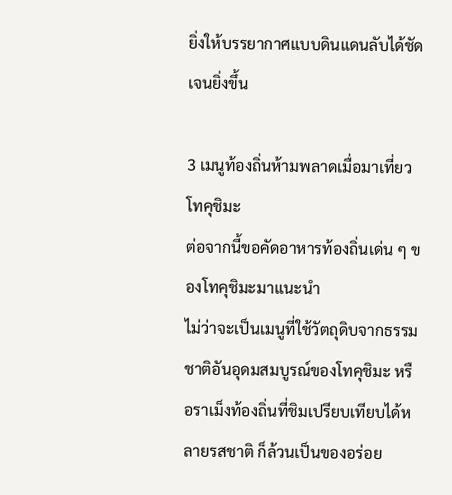ยิ่งให้บรรยากาศแบบดินแดนลับได้ชัดเจนยิ่งขึ้น

3 เมนูท้องถิ่นห้ามพลาดเมื่อมาเที่ยวโทคุชิมะ
ต่อจากนี้ขอคัดอาหารท้องถิ่นเด่น ๆ ของโทคุชิมะมาแนะนำ
ไม่ว่าจะเป็นเมนูที่ใช้วัตถุดิบจากธรรมชาติอันอุดมสมบูรณ์ของโทคุชิมะ หรือราเม็งท้องถิ่นที่ชิมเปรียบเทียบได้หลายรสชาติ ก็ล้วนเป็นของอร่อย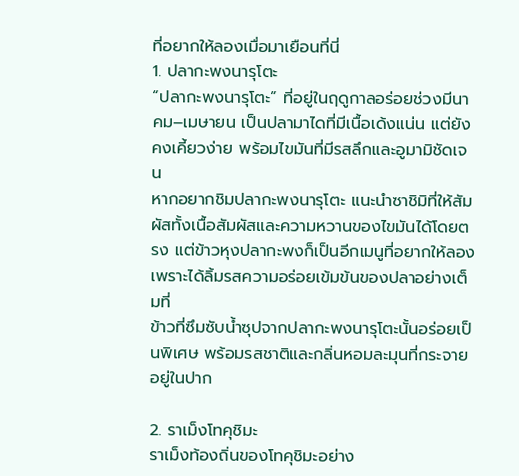ที่อยากให้ลองเมื่อมาเยือนที่นี่
1. ปลากะพงนารุโตะ
“ปลากะพงนารุโตะ” ที่อยู่ในฤดูกาลอร่อยช่วงมีนาคม–เมษายน เป็นปลามาไดที่มีเนื้อเด้งแน่น แต่ยังคงเคี้ยวง่าย พร้อมไขมันที่มีรสลึกและอูมามิชัดเจน
หากอยากชิมปลากะพงนารุโตะ แนะนำซาชิมิที่ให้สัมผัสทั้งเนื้อสัมผัสและความหวานของไขมันได้โดยตรง แต่ข้าวหุงปลากะพงก็เป็นอีกเมนูที่อยากให้ลอง เพราะได้ลิ้มรสความอร่อยเข้มข้นของปลาอย่างเต็มที่
ข้าวที่ซึมซับน้ำซุปจากปลากะพงนารุโตะนั้นอร่อยเป็นพิเศษ พร้อมรสชาติและกลิ่นหอมละมุนที่กระจายอยู่ในปาก

2. ราเม็งโทคุชิมะ
ราเม็งท้องถิ่นของโทคุชิมะอย่าง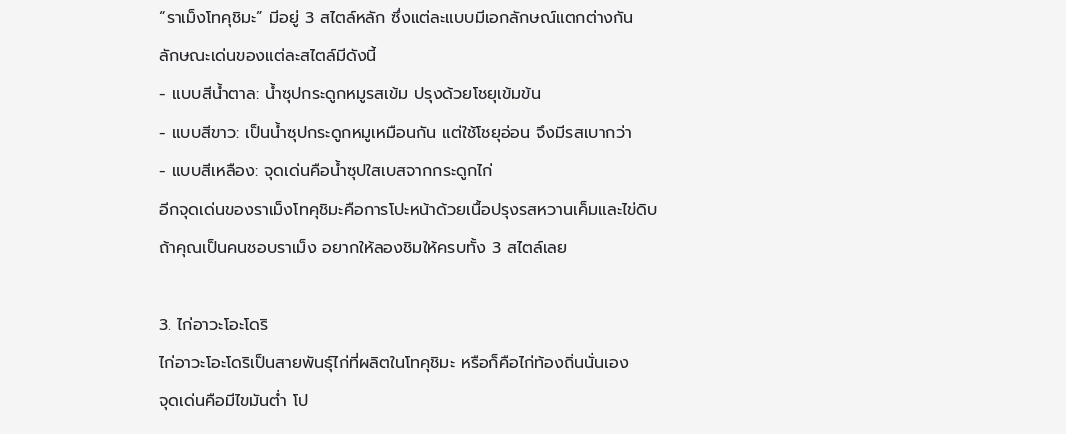“ราเม็งโทคุชิมะ” มีอยู่ 3 สไตล์หลัก ซึ่งแต่ละแบบมีเอกลักษณ์แตกต่างกัน
ลักษณะเด่นของแต่ละสไตล์มีดังนี้
- แบบสีน้ำตาล: น้ำซุปกระดูกหมูรสเข้ม ปรุงด้วยโชยุเข้มข้น
- แบบสีขาว: เป็นน้ำซุปกระดูกหมูเหมือนกัน แต่ใช้โชยุอ่อน จึงมีรสเบากว่า
- แบบสีเหลือง: จุดเด่นคือน้ำซุปใสเบสจากกระดูกไก่
อีกจุดเด่นของราเม็งโทคุชิมะคือการโปะหน้าด้วยเนื้อปรุงรสหวานเค็มและไข่ดิบ
ถ้าคุณเป็นคนชอบราเม็ง อยากให้ลองชิมให้ครบทั้ง 3 สไตล์เลย

3. ไก่อาวะโอะโดริ
ไก่อาวะโอะโดริเป็นสายพันธุ์ไก่ที่ผลิตในโทคุชิมะ หรือก็คือไก่ท้องถิ่นนั่นเอง
จุดเด่นคือมีไขมันต่ำ โป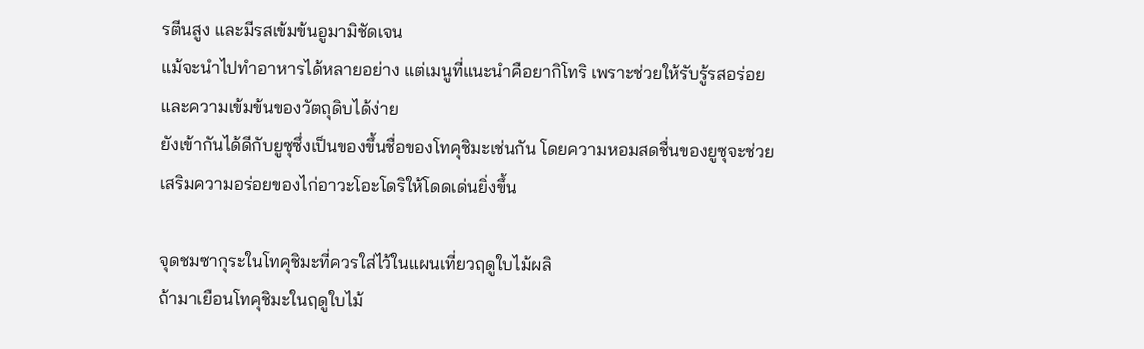รตีนสูง และมีรสเข้มข้นอูมามิชัดเจน
แม้จะนำไปทำอาหารได้หลายอย่าง แต่เมนูที่แนะนำคือยากิโทริ เพราะช่วยให้รับรู้รสอร่อยและความเข้มข้นของวัตถุดิบได้ง่าย
ยังเข้ากันได้ดีกับยูซุซึ่งเป็นของขึ้นชื่อของโทคุชิมะเช่นกัน โดยความหอมสดชื่นของยูซุจะช่วยเสริมความอร่อยของไก่อาวะโอะโดริให้โดดเด่นยิ่งขึ้น

จุดชมซากุระในโทคุชิมะที่ควรใส่ไว้ในแผนเที่ยวฤดูใบไม้ผลิ
ถ้ามาเยือนโทคุชิมะในฤดูใบไม้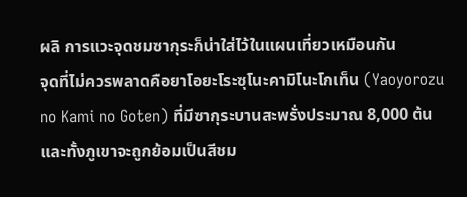ผลิ การแวะจุดชมซากุระก็น่าใส่ไว้ในแผนเที่ยวเหมือนกัน
จุดที่ไม่ควรพลาดคือยาโอยะโระซุโนะคามิโนะโกเท็น (Yaoyorozu no Kami no Goten) ที่มีซากุระบานสะพรั่งประมาณ 8,000 ต้น และทั้งภูเขาจะถูกย้อมเป็นสีชม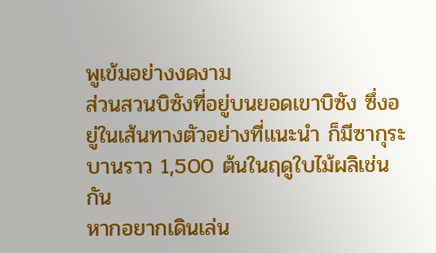พูเข้มอย่างงดงาม
ส่วนสวนบิซังที่อยู่บนยอดเขาบิซัง ซึ่งอยู่ในเส้นทางตัวอย่างที่แนะนำ ก็มีซากุระบานราว 1,500 ต้นในฤดูใบไม้ผลิเช่นกัน
หากอยากเดินเล่น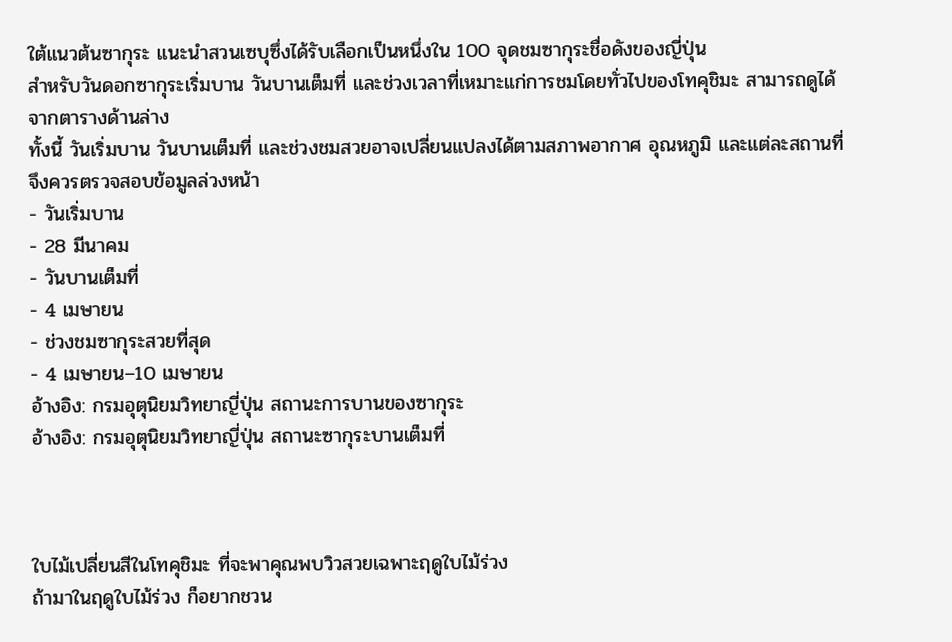ใต้แนวต้นซากุระ แนะนำสวนเซบุซึ่งได้รับเลือกเป็นหนึ่งใน 100 จุดชมซากุระชื่อดังของญี่ปุ่น
สำหรับวันดอกซากุระเริ่มบาน วันบานเต็มที่ และช่วงเวลาที่เหมาะแก่การชมโดยทั่วไปของโทคุชิมะ สามารถดูได้จากตารางด้านล่าง
ทั้งนี้ วันเริ่มบาน วันบานเต็มที่ และช่วงชมสวยอาจเปลี่ยนแปลงได้ตามสภาพอากาศ อุณหภูมิ และแต่ละสถานที่ จึงควรตรวจสอบข้อมูลล่วงหน้า
- วันเริ่มบาน
- 28 มีนาคม
- วันบานเต็มที่
- 4 เมษายน
- ช่วงชมซากุระสวยที่สุด
- 4 เมษายน–10 เมษายน
อ้างอิง: กรมอุตุนิยมวิทยาญี่ปุ่น สถานะการบานของซากุระ
อ้างอิง: กรมอุตุนิยมวิทยาญี่ปุ่น สถานะซากุระบานเต็มที่



ใบไม้เปลี่ยนสีในโทคุชิมะ ที่จะพาคุณพบวิวสวยเฉพาะฤดูใบไม้ร่วง
ถ้ามาในฤดูใบไม้ร่วง ก็อยากชวน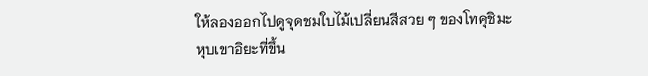ให้ลองออกไปดูจุดชมใบไม้เปลี่ยนสีสวย ๆ ของโทคุชิมะ
หุบเขาอิยะที่ขึ้น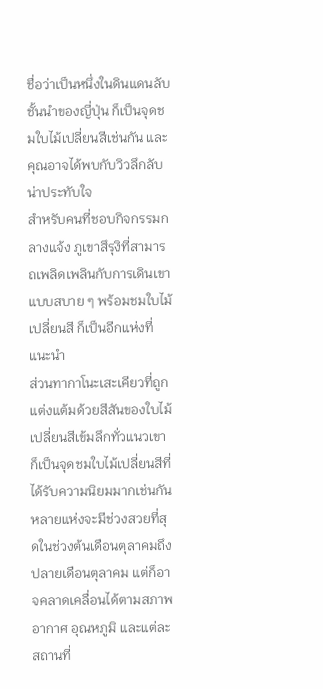ชื่อว่าเป็นหนึ่งในดินแดนลับชั้นนำของญี่ปุ่น ก็เป็นจุดชมใบไม้เปลี่ยนสีเช่นกัน และคุณอาจได้พบกับวิวลึกลับน่าประทับใจ
สำหรับคนที่ชอบกิจกรรมกลางแจ้ง ภูเขาสึรุงิที่สามารถเพลิดเพลินกับการเดินเขาแบบสบาย ๆ พร้อมชมใบไม้เปลี่ยนสี ก็เป็นอีกแห่งที่แนะนำ
ส่วนทากาโนะเสะเคียวที่ถูกแต่งแต้มด้วยสีสันของใบไม้เปลี่ยนสีเข้มลึกทั่วแนวเขา ก็เป็นจุดชมใบไม้เปลี่ยนสีที่ได้รับความนิยมมากเช่นกัน
หลายแห่งจะมีช่วงสวยที่สุดในช่วงต้นเดือนตุลาคมถึงปลายเดือนตุลาคม แต่ก็อาจคลาดเคลื่อนได้ตามสภาพอากาศ อุณหภูมิ และแต่ละสถานที่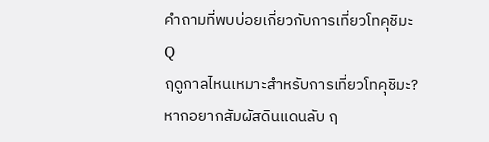คำถามที่พบบ่อยเกี่ยวกับการเที่ยวโทคุชิมะ
Q
ฤดูกาลไหนเหมาะสำหรับการเที่ยวโทคุชิมะ?
หากอยากสัมผัสดินแดนลับ ฤ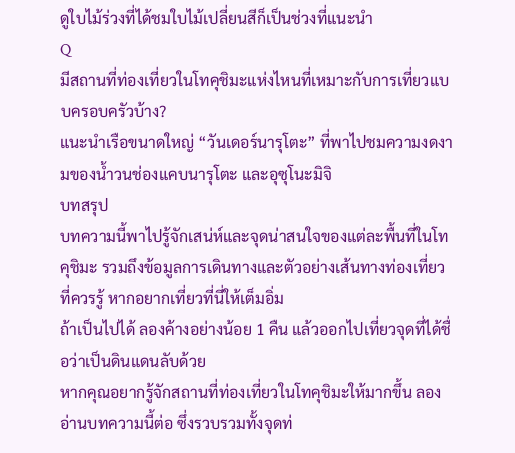ดูใบไม้ร่วงที่ได้ชมใบไม้เปลี่ยนสีก็เป็นช่วงที่แนะนำ
Q
มีสถานที่ท่องเที่ยวในโทคุชิมะแห่งไหนที่เหมาะกับการเที่ยวแบบครอบครัวบ้าง?
แนะนำเรือขนาดใหญ่ “วันเดอร์นารุโตะ” ที่พาไปชมความงดงามของน้ำวนช่องแคบนารุโตะ และอุซุโนะมิจิ
บทสรุป
บทความนี้พาไปรู้จักเสน่ห์และจุดน่าสนใจของแต่ละพื้นที่ในโทคุชิมะ รวมถึงข้อมูลการเดินทางและตัวอย่างเส้นทางท่องเที่ยวที่ควรรู้ หากอยากเที่ยวที่นี่ให้เต็มอิ่ม
ถ้าเป็นไปได้ ลองค้างอย่างน้อย 1 คืน แล้วออกไปเที่ยวจุดที่ได้ชื่อว่าเป็นดินแดนลับด้วย
หากคุณอยากรู้จักสถานที่ท่องเที่ยวในโทคุชิมะให้มากขึ้น ลองอ่านบทความนี้ต่อ ซึ่งรวบรวมทั้งจุดท่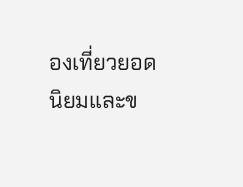องเที่ยวยอดนิยมและข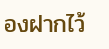องฝากไว้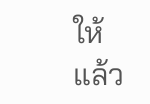ให้แล้ว